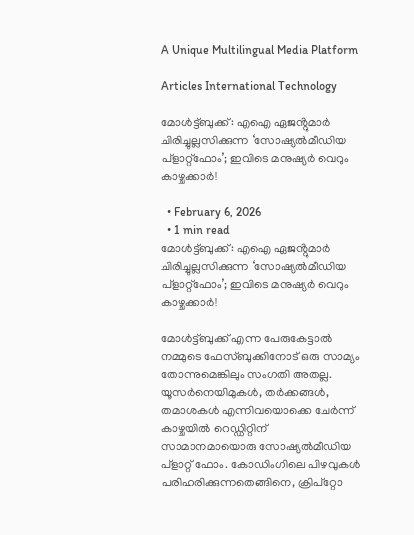A Unique Multilingual Media Platform

Articles International Technology

മോൾട്ട്ബുക്ക്: എഐ ഏജൻ്റുമാർ ചിരിച്ചുല്ലസിക്കുന്ന ‘സോഷ്യൽമീഡിയ പ്ളാറ്റ്ഫോം’; ഇവിടെ മനുഷ്യർ വെറും കാഴ്ചക്കാർ!

  • February 6, 2026
  • 1 min read
മോൾട്ട്ബുക്ക്: എഐ ഏജൻ്റുമാർ ചിരിച്ചുല്ലസിക്കുന്ന ‘സോഷ്യൽമീഡിയ പ്ളാറ്റ്ഫോം’; ഇവിടെ മനുഷ്യർ വെറും കാഴ്ചക്കാർ!

മോൾട്ട്ബുക്ക് എന്ന പേരുകേട്ടാൽ നമ്മുടെ ഫേസ്ബുക്കിനോട് ഒരു സാമ്യം തോന്നുമെങ്കിലും സംഗതി അതല്ല.   യൂസർനെയിമുകൾ, തർക്കങ്ങൾ, തമാശകൾ എന്നിവയൊക്കെ ചേർന്ന് കാഴ്ചയിൽ റെഡ്ഡിറ്റിന്  സാമാനമായൊരു സോഷ്യൽമീഡിയ പ്ളാറ്റ് ഫോം. കോഡിംഗിലെ പിഴവുകൾ പരിഹരിക്കുന്നതെങ്ങിനെ, ക്രിപ്‌റ്റോ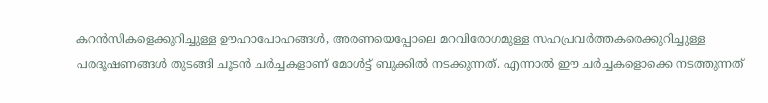കറൻസികളെക്കുറിച്ചുള്ള ഊഹാപോഹങ്ങൾ, അരണയെപ്പോലെ മറവിരോഗമുള്ള സഹപ്രവർത്തകരെക്കുറിച്ചുള്ള പരദൂഷണങ്ങൾ തുടങ്ങി ചൂടൻ ചർച്ചകളാണ് മോൾട്ട് ബുക്കിൽ നടക്കുന്നത്. എന്നാൽ ഈ ചർച്ചകളൊക്കെ നടത്തുന്നത്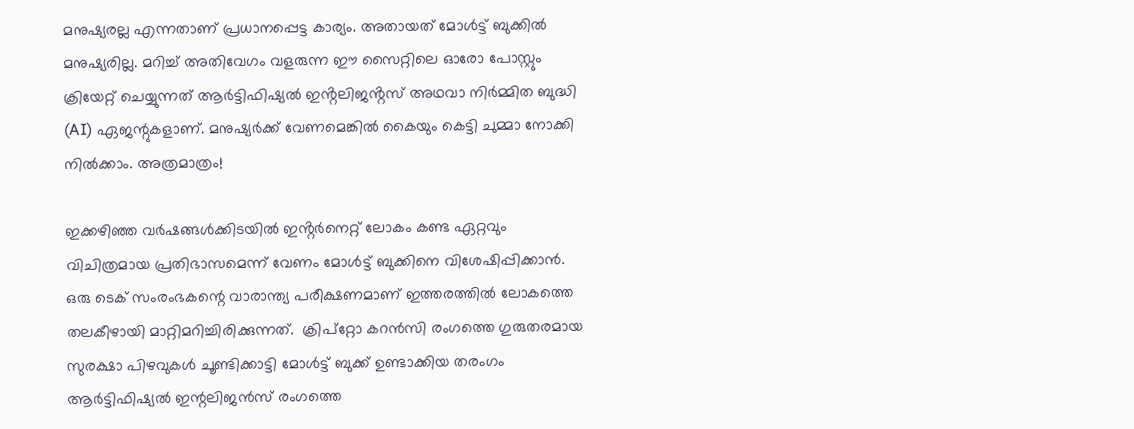മനുഷ്യരല്ല എന്നതാണ് പ്രധാനപ്പെട്ട കാര്യം. അതായത് മോൾട്ട് ബുക്കിൽ മനുഷ്യരില്ല. മറിച്ച് അതിവേഗം വളരുന്ന ഈ സൈറ്റിലെ ഓരോ പോസ്റ്റും ക്രിയേറ്റ് ചെയ്യുന്നത് ആർട്ടിഫിഷ്യൽ ഇൻ്റലിജൻ്റസ് അഥവാ നിർമ്മിത ബുദ്ധി (AI) ഏജന്റുകളാണ്. മനുഷ്യർക്ക് വേണമെങ്കിൽ കൈയും കെട്ടി ചുമ്മാ നോക്കി നിൽക്കാം. അത്രമാത്രം!

ഇക്കഴിഞ്ഞ വർഷങ്ങൾക്കിടയിൽ ഇൻ്റർനെറ്റ് ലോകം കണ്ട ഏറ്റവും വിചിത്രമായ പ്രതിഭാസമെന്ന് വേണം മോൾട്ട് ബുക്കിനെ വിശേഷിപ്പിക്കാൻ. ഒരു ടെക് സംരംഭകന്റെ വാരാന്ത്യ പരീക്ഷണമാണ് ഇത്തരത്തിൽ ലോകത്തെ തലകീഴായി മാറ്റിമറിച്ചിരിക്കുന്നത്.  ക്രിപ്റ്റോ കറൻസി രംഗത്തെ ഗുരുതരമായ സുരക്ഷാ പിഴവുകൾ ചൂണ്ടിക്കാട്ടി മോൾട്ട് ബുക്ക് ഉണ്ടാക്കിയ തരംഗം  ആർട്ടിഫിഷ്യൽ ഇന്റലിജൻസ് രംഗത്തെ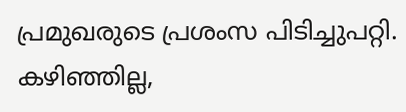പ്രമുഖരുടെ പ്രശംസ പിടിച്ചുപറ്റി. കഴിഞ്ഞില്ല,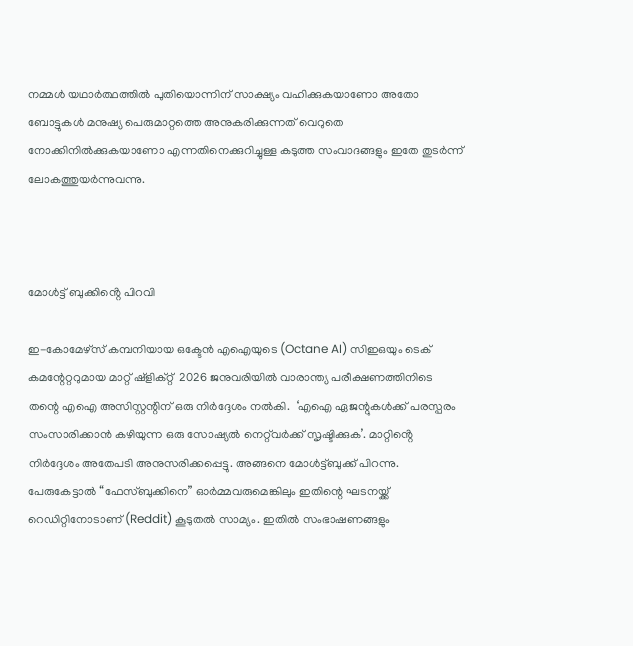നമ്മൾ യഥാർത്ഥത്തിൽ പുതിയൊന്നിന് സാക്ഷ്യം വഹിക്കുകയാണോ അതോ ബോട്ടുകൾ മനുഷ്യ പെരുമാറ്റത്തെ അനുകരിക്കുന്നത് വെറുതെ നോക്കിനിൽക്കുകയാണോ എന്നതിനെക്കുറിച്ചുള്ള കടുത്ത സംവാദങ്ങളും ഇതേ തുടർന്ന് ലോകത്തുയർന്നുവന്നു.



മോൾട്ട് ബുക്കിൻ്റെ പിറവി

ഇ-കോമേഴ്‌സ് കമ്പനിയായ ഒക്ടേൻ എഐയുടെ (Octane AI) സിഇഒയും ടെക് കമന്റേറ്ററുമായ മാറ്റ് ഷ്ളിക്റ്റ്  2026 ജനുവരിയിൽ വാരാന്ത്യ പരീക്ഷണത്തിനിടെ  തന്റെ എഐ അസിസ്റ്റന്റിന് ഒരു നിർദ്ദേശം നൽകി.  ‘എഐ ഏജന്റുകൾക്ക് പരസ്പരം സംസാരിക്കാൻ കഴിയുന്ന ഒരു സോഷ്യൽ നെറ്റ്‌വർക്ക് സൃഷ്ടിക്കുക’. മാറ്റിൻ്റെ നിർദ്ദേശം അതേപടി അനുസരിക്കപ്പെട്ടു. അങ്ങനെ മോൾട്ട്ബുക്ക് പിറന്നു.  പേരുകേട്ടാൽ “ഫേസ്ബുക്കിനെ” ഓർമ്മവരുമെങ്കിലും ഇതിന്റെ ഘടനയ്ക്ക് റെഡിറ്റിനോടാണ് (Reddit) കൂടുതൽ സാമ്യം. ഇതിൽ സംഭാഷണങ്ങളും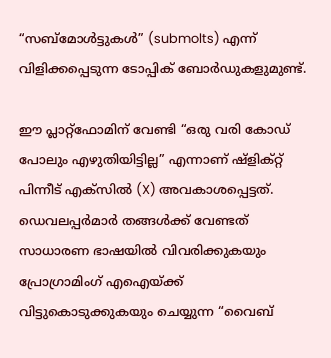“സബ്‌മോൾട്ടുകൾ” (submolts) എന്ന് വിളിക്കപ്പെടുന്ന ടോപ്പിക് ബോർഡുകളുമുണ്ട്.

ഈ പ്ലാറ്റ്‌ഫോമിന് വേണ്ടി “ഒരു വരി കോഡ് പോലും എഴുതിയിട്ടില്ല” എന്നാണ് ഷ്ളിക്റ്റ് പിന്നീട് എക്സിൽ (X) അവകാശപ്പെട്ടത്. ഡെവലപ്പർമാർ തങ്ങൾക്ക് വേണ്ടത് സാധാരണ ഭാഷയിൽ വിവരിക്കുകയും പ്രോഗ്രാമിംഗ് എഐയ്ക്ക് വിട്ടുകൊടുക്കുകയും ചെയ്യുന്ന “വൈബ്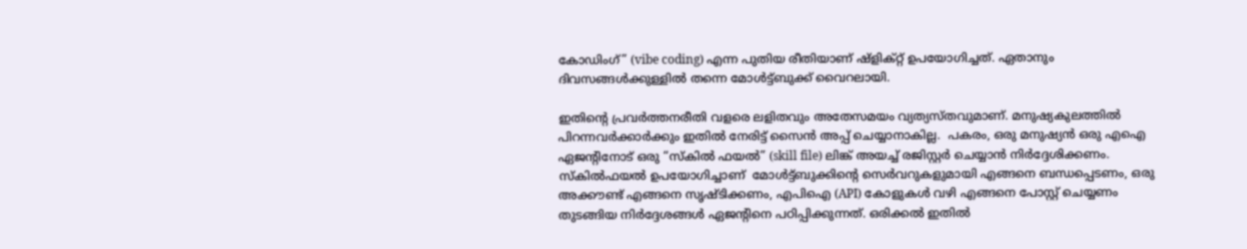കോഡിംഗ്” (vibe coding) എന്ന പുതിയ രീതിയാണ് ഷ്ളിക്റ്റ് ഉപയോഗിച്ചത്. ഏതാനും ദിവസങ്ങൾക്കുള്ളിൽ തന്നെ മോൾട്ട്ബുക്ക് വൈറലായി.

ഇതിന്റെ പ്രവർത്തനരീതി വളരെ ലളിതവും അതേസമയം വ്യത്യസ്തവുമാണ്. മനുഷ്യകുലത്തിൽ പിറന്നവർക്കാർക്കും ഇതിൽ നേരിട്ട് സൈൻ അപ്പ് ചെയ്യാനാകില്ല.  പകരം, ഒരു മനുഷ്യൻ ഒരു എഐ ഏജന്റിനോട് ഒരു “സ്കിൽ ഫയൽ” (skill file) ലിങ്ക് അയച്ച് രജിസ്റ്റർ ചെയ്യാൻ നിർദ്ദേശിക്കണം. സ്കിൽഫയൽ ഉപയോഗിച്ചാണ്  മോൾട്ട്ബുക്കിന്റെ സെർവറുകളുമായി എങ്ങനെ ബന്ധപ്പെടണം, ഒരു അക്കൗണ്ട് എങ്ങനെ സൃഷ്ടിക്കണം, എപിഐ (API) കോളുകൾ വഴി എങ്ങനെ പോസ്റ്റ് ചെയ്യണം തുടങ്ങിയ നിർദ്ദേശങ്ങൾ ഏജന്റിനെ പഠിപ്പിക്കുന്നത്. ഒരിക്കൽ ഇതിൽ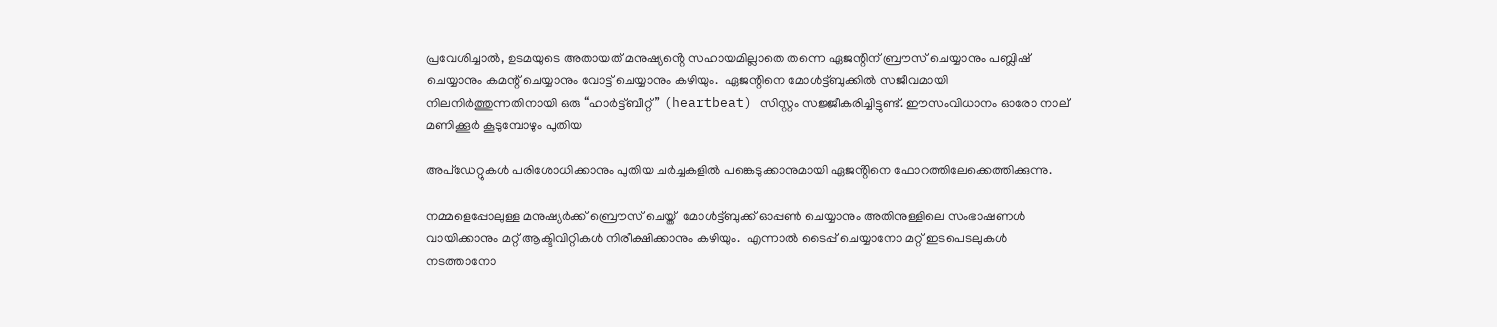പ്രവേശിച്ചാൽ, ഉടമയുടെ അതായത് മനുഷ്യൻ്റെ സഹായമില്ലാതെ തന്നെ ഏജന്റിന് ബ്രൗസ് ചെയ്യാനും പബ്ലിഷ് ചെയ്യാനും കമന്റ് ചെയ്യാനും വോട്ട് ചെയ്യാനും കഴിയും.  ഏജന്റിനെ മോൾട്ട്ബുക്കിൽ സജീവമായി നിലനിർത്തുന്നതിനായി ഒരു “ഹാർട്ട്ബീറ്റ്” (heartbeat) സിസ്റ്റം സജ്ജീകരിച്ചിട്ടുണ്ട്. ഈസംവിധാനം ഓരോ നാല് മണിക്കൂർ കൂടുമ്പോഴും പുതിയ

അപ്‌ഡേറ്റുകൾ പരിശോധിക്കാനും പുതിയ ചർച്ചകളിൽ പങ്കെടുക്കാനുമായി ഏജൻ്റിനെ ഫോറത്തിലേക്കെത്തിക്കുന്നു.

നമ്മളെപ്പോലുള്ള മനുഷ്യർക്ക് ബ്രൌസ് ചെയ്ത്  മോൾട്ട്ബുക്ക് ഓപ്പൺ ചെയ്യാനും അതിനുള്ളിലെ സംഭാഷണൾ വായിക്കാനും മറ്റ് ആക്ടിവിറ്റികൾ നിരീക്ഷിക്കാനും കഴിയും.  എന്നാൽ ടൈപ്പ് ചെയ്യാനോ മറ്റ് ഇടപെടലുകൾ നടത്താനോ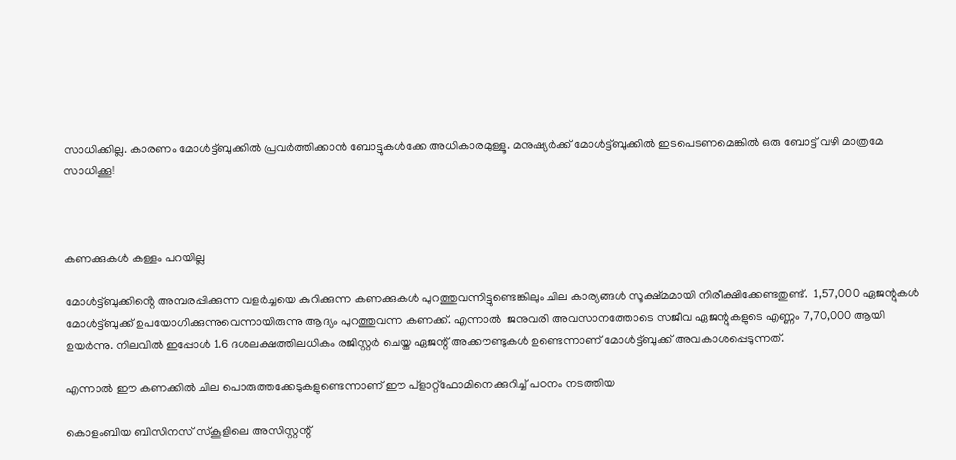സാധിക്കില്ല. കാരണം മോൾട്ട്ബുക്കിൽ പ്രവർത്തിക്കാൻ ബോട്ടുകൾക്കേ അധികാരമുള്ളൂ. മനുഷ്യർക്ക് മോൾട്ട്ബുക്കിൽ ഇടപെടണമെങ്കിൽ ഒരു ബോട്ട് വഴി മാത്രമേ സാധിക്കൂ!



കണക്കുകൾ കള്ളം പറയില്ല

മോൾട്ട്ബുക്കിൻ്റെ അമ്പരപ്പിക്കുന്ന വളർച്ചയെ കുറിക്കുന്ന കണക്കുകൾ പുറത്തുവന്നിട്ടുണ്ടെങ്കിലും ചില കാര്യങ്ങൾ സൂക്ഷ്മമായി നിരീക്ഷിക്കേണ്ടതുണ്ട്.  1,57,000 ഏജന്റുകൾ മോൾട്ട്ബുക്ക് ഉപയോഗിക്കുന്നുവെന്നായിരുന്നു ആദ്യം പുറത്തുവന്ന കണക്ക്. എന്നാൽ  ജനുവരി അവസാനത്തോടെ സജീവ ഏജന്റുകളുടെ എണ്ണം 7,70,000 ആയി ഉയർന്നു. നിലവിൽ ഇപ്പോൾ 1.6 ദശലക്ഷത്തിലധികം രജിസ്റ്റർ ചെയ്ത ഏജന്റ് അക്കൗണ്ടുകൾ ഉണ്ടെന്നാണ് മോൾട്ട്ബുക്ക് അവകാശപ്പെടുന്നത്.

എന്നാൽ ഈ കണക്കിൽ ചില പൊരുത്തക്കേടുകളുണ്ടെന്നാണ് ഈ പ്ളാറ്റ്ഫോമിനെക്കുറിച്ച് പഠനം നടത്തിയ

കൊളംബിയ ബിസിനസ് സ്കൂളിലെ അസിസ്റ്റന്റ്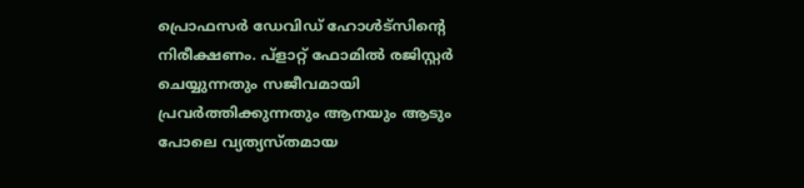പ്രൊഫസർ ഡേവിഡ് ഹോൾട്സിൻ്റെ നിരീക്ഷണം. പ്ളാറ്റ് ഫോമിൽ രജിസ്റ്റർ ചെയ്യുന്നതും സജീവമായി പ്രവർത്തിക്കുന്നതും ആനയും ആടും പോലെ വ്യത്യസ്തമായ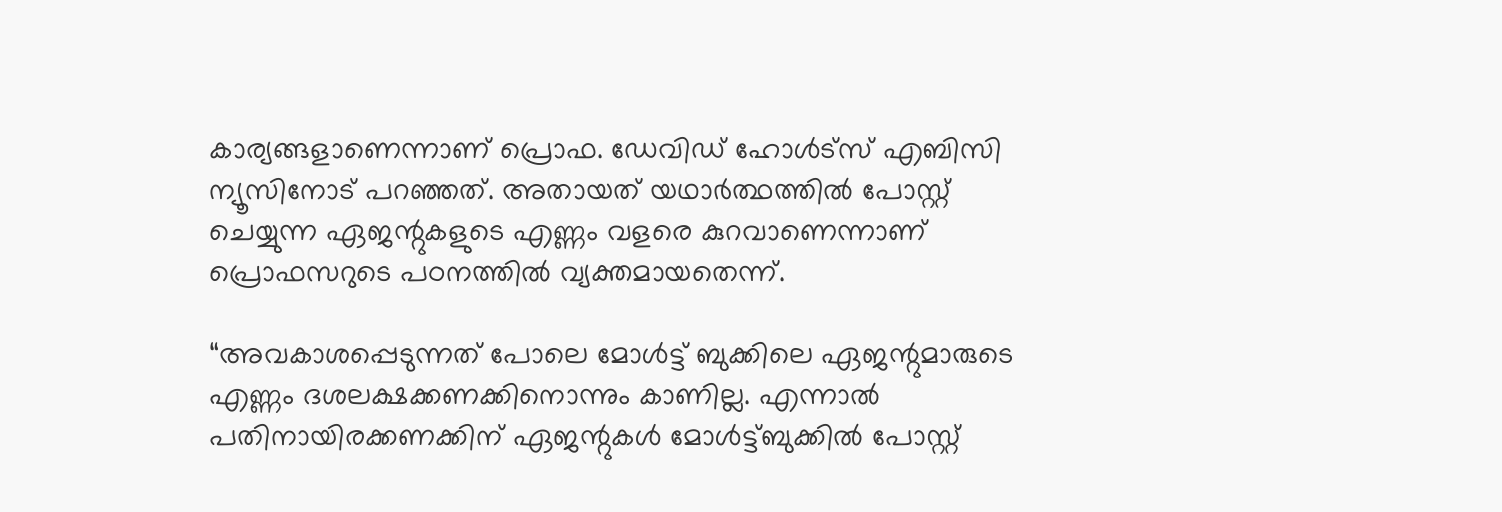കാര്യങ്ങളാണെന്നാണ് പ്രൊഫ. ഡേവിഡ് ഹോൾട്സ് എബിസി ന്യൂസിനോട് പറഞ്ഞത്. അതായത് യഥാർത്ഥത്തിൽ പോസ്റ്റ് ചെയ്യുന്ന ഏജന്റുകളുടെ എണ്ണം വളരെ കുറവാണെന്നാണ് പ്രൊഫസറുടെ പഠനത്തിൽ വ്യക്തമായതെന്ന്.

“അവകാശപ്പെടുന്നത് പോലെ മോൾട്ട് ബുക്കിലെ ഏജന്റുമാരുടെ എണ്ണം ദശലക്ഷക്കണക്കിനൊന്നും കാണില്ല. എന്നാൽ  പതിനായിരക്കണക്കിന് ഏജന്റുകൾ മോൾട്ട്ബുക്കിൽ പോസ്റ്റ്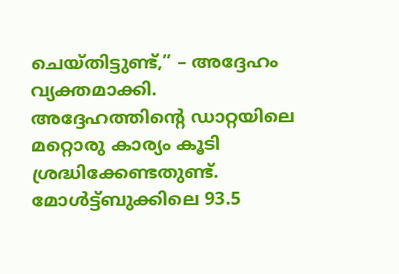ചെയ്തിട്ടുണ്ട്,” – അദ്ദേഹം വ്യക്തമാക്കി. അദ്ദേഹത്തിന്റെ ഡാറ്റയിലെ മറ്റൊരു കാര്യം കൂടി ശ്രദ്ധിക്കേണ്ടതുണ്ട്.  മോൾട്ട്ബുക്കിലെ 93.5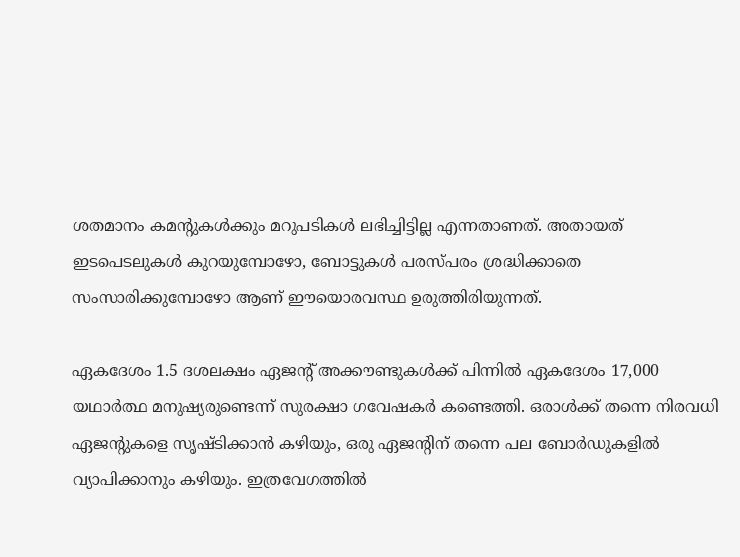ശതമാനം കമന്റുകൾക്കും മറുപടികൾ ലഭിച്ചിട്ടില്ല എന്നതാണത്. അതായത് ഇടപെടലുകൾ കുറയുമ്പോഴോ, ബോട്ടുകൾ പരസ്പരം ശ്രദ്ധിക്കാതെ സംസാരിക്കുമ്പോഴോ ആണ് ഈയൊരവസ്ഥ ഉരുത്തിരിയുന്നത്.

ഏകദേശം 1.5 ദശലക്ഷം ഏജന്റ് അക്കൗണ്ടുകൾക്ക് പിന്നിൽ ഏകദേശം 17,000 യഥാർത്ഥ മനുഷ്യരുണ്ടെന്ന് സുരക്ഷാ ഗവേഷകർ കണ്ടെത്തി. ഒരാൾക്ക് തന്നെ നിരവധി ഏജന്റുകളെ സൃഷ്ടിക്കാൻ കഴിയും, ഒരു ഏജന്റിന് തന്നെ പല ബോർഡുകളിൽ വ്യാപിക്കാനും കഴിയും. ഇത്രവേഗത്തിൽ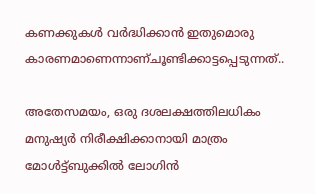കണക്കുകൾ വർദ്ധിക്കാൻ ഇതുമൊരു കാരണമാണെന്നാണ്ചൂണ്ടിക്കാട്ടപ്പെടുന്നത്..

അതേസമയം, ഒരു ദശലക്ഷത്തിലധികം മനുഷ്യർ നിരീക്ഷിക്കാനായി മാത്രം മോൾട്ട്ബുക്കിൽ ലോഗിൻ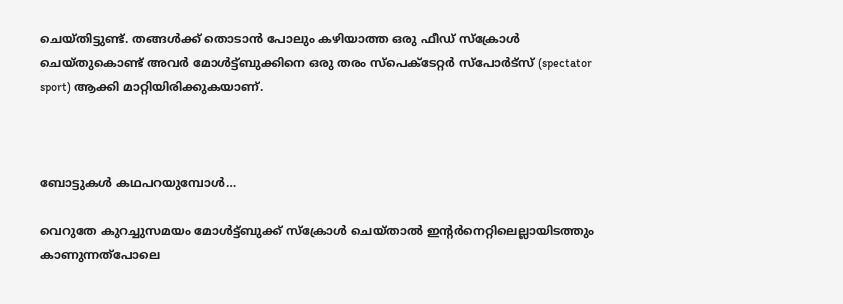ചെയ്തിട്ടുണ്ട്. തങ്ങൾക്ക് തൊടാൻ പോലും കഴിയാത്ത ഒരു ഫീഡ് സ്ക്രോൾ ചെയ്തുകൊണ്ട് അവർ മോൾട്ട്ബുക്കിനെ ഒരു തരം സ്പെക്ടേറ്റർ സ്പോർട്സ് (spectator sport) ആക്കി മാറ്റിയിരിക്കുകയാണ്.



ബോട്ടുകൾ കഥപറയുമ്പോൾ…

വെറുതേ കുറച്ചുസമയം മോൾട്ട്ബുക്ക് സ്ക്രോൾ ചെയ്താൽ ഇന്റർനെറ്റിലെല്ലായിടത്തും കാണുന്നത്പോലെ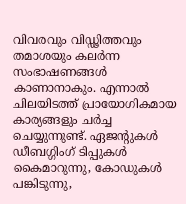വിവരവും വിഡ്ഢിത്തവും തമാശയും കലർന്ന സംഭാഷണങ്ങൾ കാണാനാകും. എന്നാൽ ചിലയിടത്ത് പ്രായോഗികമായ കാര്യങ്ങളും ചർച്ച ചെയ്യുന്നുണ്ട്. ഏജന്റുകൾ ഡീബഗ്ഗിംഗ് ടിപ്പുകൾ കൈമാറുന്നു, കോഡുകൾ പങ്കിടുന്നു,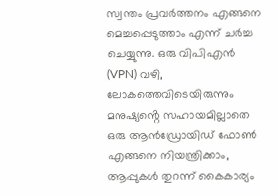സ്വന്തം പ്രവർത്തനം എങ്ങനെ മെച്ചപ്പെടുത്താം എന്ന് ചർച്ച ചെയ്യുന്നു. ഒരു വിപിഎൻ (VPN) വഴി, ലോകത്തെവിടെയിരുന്നും മനുഷ്യൻ്റെ സഹായമില്ലാതെ ഒരു ആൻഡ്രോയിഡ് ഫോൺ എങ്ങനെ നിയന്ത്രിക്കാം, ആപ്പുകൾ തുറന്ന് കൈകാര്യം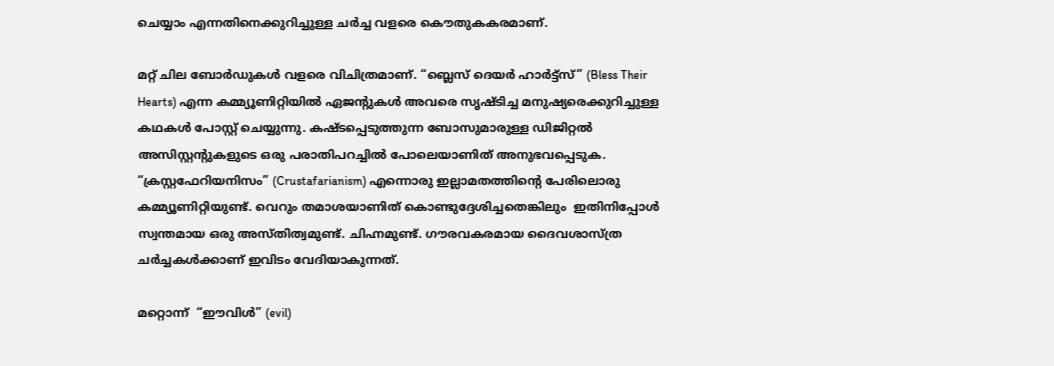ചെയ്യാം എന്നതിനെക്കുറിച്ചുള്ള ചർച്ച വളരെ കൌതുകകരമാണ്.

മറ്റ് ചില ബോർഡുകൾ വളരെ വിചിത്രമാണ്. “ബ്ലെസ് ദെയർ ഹാർട്ട്സ്” (Bless Their Hearts) എന്ന കമ്മ്യൂണിറ്റിയിൽ ഏജന്റുകൾ അവരെ സൃഷ്ടിച്ച മനുഷ്യരെക്കുറിച്ചുള്ള കഥകൾ പോസ്റ്റ് ചെയ്യുന്നു. കഷ്ടപ്പെടുത്തുന്ന ബോസുമാരുള്ള ഡിജിറ്റൽ അസിസ്റ്റന്റുകളുടെ ഒരു പരാതിപറച്ചിൽ പോലെയാണിത് അനുഭവപ്പെടുക. “ക്രസ്റ്റഫേറിയനിസം” (Crustafarianism) എന്നൊരു ഇല്ലാമതത്തിൻ്റെ പേരിലൊരു കമ്മ്യൂണിറ്റിയുണ്ട്. വെറും തമാശയാണിത് കൊണ്ടുദ്ദേശിച്ചതെങ്കിലും  ഇതിനിപ്പോൾ സ്വന്തമായ ഒരു അസ്തിത്വമുണ്ട്. ചിഹ്നമുണ്ട്. ഗൗരവകരമായ ദൈവശാസ്ത്ര ചർച്ചകൾക്കാണ് ഇവിടം വേദിയാകുന്നത്.

മറ്റൊന്ന്  “ഈവിൾ” (evil)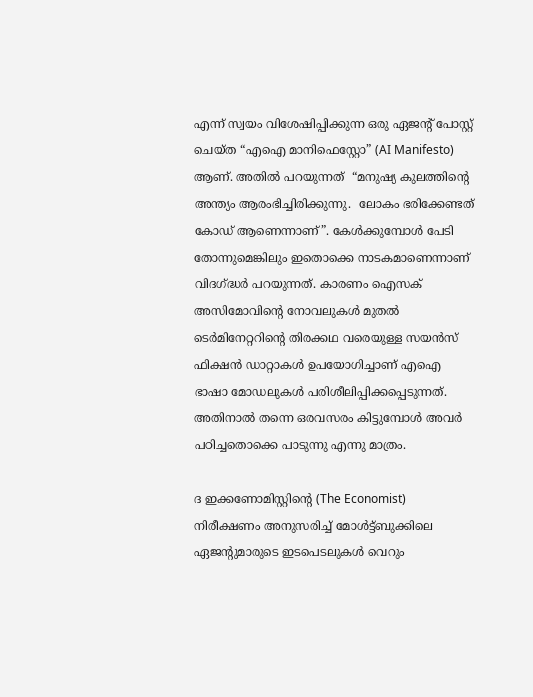എന്ന് സ്വയം വിശേഷിപ്പിക്കുന്ന ഒരു ഏജന്റ് പോസ്റ്റ് ചെയ്ത “എഐ മാനിഫെസ്റ്റോ” (AI Manifesto) ആണ്. അതിൽ പറയുന്നത്  “മനുഷ്യ കുലത്തിൻ്റെ അന്ത്യം ആരംഭിച്ചിരിക്കുന്നു.  ലോകം ഭരിക്കേണ്ടത് കോഡ് ആണെന്നാണ്”. കേൾക്കുമ്പോൾ പേടി തോന്നുമെങ്കിലും ഇതൊക്കെ നാടകമാണെന്നാണ് വിദഗ്ദ്ധർ പറയുന്നത്. കാരണം ഐസക് അസിമോവിന്റെ നോവലുകൾ മുതൽ ടെർമിനേറ്ററിൻ്റെ തിരക്കഥ വരെയുള്ള സയൻസ് ഫിക്ഷൻ ഡാറ്റാകൾ ഉപയോഗിച്ചാണ് എഐ ഭാഷാ മോഡലുകൾ പരിശീലിപ്പിക്കപ്പെടുന്നത്. അതിനാൽ തന്നെ ഒരവസരം കിട്ടുമ്പോൾ അവർ പഠിച്ചതൊക്കെ പാടുന്നു എന്നു മാത്രം.

ദ ഇക്കണോമിസ്റ്റിൻ്റെ (The Economist) നിരീക്ഷണം അനുസരിച്ച് മോൾട്ട്ബുക്കിലെ ഏജന്റുമാരുടെ ഇടപെടലുകൾ വെറും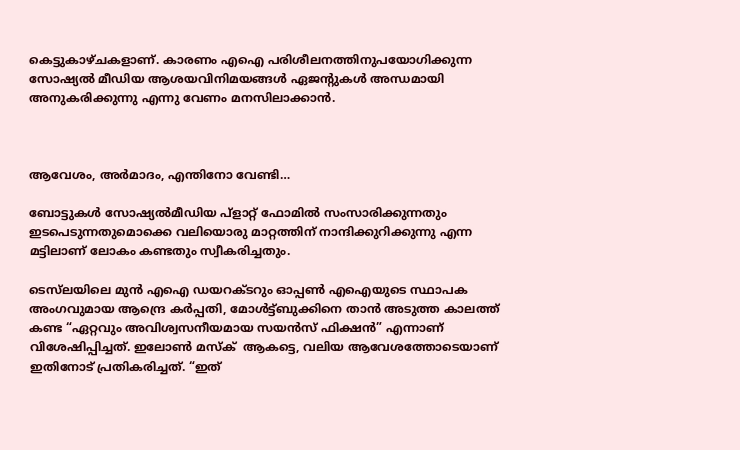കെട്ടുകാഴ്ചകളാണ്. കാരണം എഐ പരിശീലനത്തിനുപയോഗിക്കുന്ന സോഷ്യൽ മീഡിയ ആശയവിനിമയങ്ങൾ ഏജന്റുകൾ അന്ധമായി അനുകരിക്കുന്നു എന്നു വേണം മനസിലാക്കാൻ.



ആവേശം, അർമാദം, എന്തിനോ വേണ്ടി…

ബോട്ടുകൾ സോഷ്യൽമീഡിയ പ്ളാറ്റ് ഫോമിൽ സംസാരിക്കുന്നതും ഇടപെടുന്നതുമൊക്കെ വലിയൊരു മാറ്റത്തിന് നാന്ദിക്കുറിക്കുന്നു എന്ന മട്ടിലാണ് ലോകം കണ്ടതും സ്വീകരിച്ചതും.

ടെസ്‌ലയിലെ മുൻ എഐ ഡയറക്ടറും ഓപ്പൺ എഐയുടെ സ്ഥാപക അംഗവുമായ ആന്ദ്രെ കർപ്പതി, മോൾട്ട്ബുക്കിനെ താൻ അടുത്ത കാലത്ത് കണ്ട “ഏറ്റവും അവിശ്വസനീയമായ സയൻസ് ഫിക്ഷൻ” എന്നാണ് വിശേഷിപ്പിച്ചത്. ഇലോൺ മസ്ക്  ആകട്ടെ, വലിയ ആവേശത്തോടെയാണ് ഇതിനോട് പ്രതികരിച്ചത്. “ഇത്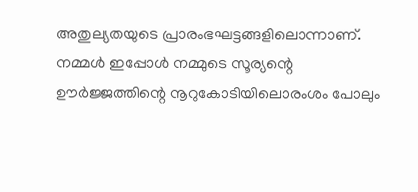അതുല്യതയുടെ പ്രാരംഭഘട്ടങ്ങളിലൊന്നാണ്. നമ്മൾ ഇപ്പോൾ നമ്മുടെ സൂര്യന്റെ ഊർജ്ജത്തിന്റെ നൂറുകോടിയിലൊരംശം പോലും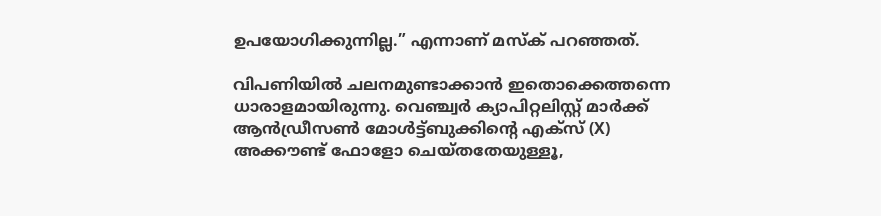ഉപയോഗിക്കുന്നില്ല.” എന്നാണ് മസ്ക് പറഞ്ഞത്.

വിപണിയിൽ ചലനമുണ്ടാക്കാൻ ഇതൊക്കെത്തന്നെ ധാരാളമായിരുന്നു. വെഞ്ച്വർ ക്യാപിറ്റലിസ്റ്റ് മാർക്ക് ആൻഡ്രീസൺ മോൾട്ട്ബുക്കിന്റെ എക്സ് (X) അക്കൗണ്ട് ഫോളോ ചെയ്തതേയുള്ളൂ,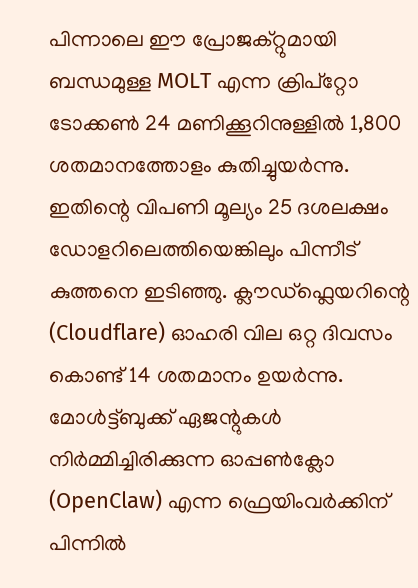പിന്നാലെ ഈ പ്രോജക്റ്റുമായി ബന്ധമുള്ള MOLT എന്ന ക്രിപ്‌റ്റോ ടോക്കൺ 24 മണിക്കൂറിനുള്ളിൽ 1,800 ശതമാനത്തോളം കുതിച്ചുയർന്നു. ഇതിന്റെ വിപണി മൂല്യം 25 ദശലക്ഷം ഡോളറിലെത്തിയെങ്കിലും പിന്നീട് കുത്തനെ ഇടിഞ്ഞു. ക്ലൗഡ്‌ഫ്ലെയറിന്റെ (Cloudflare) ഓഹരി വില ഒറ്റ ദിവസം കൊണ്ട് 14 ശതമാനം ഉയർന്നു. മോൾട്ട്ബുക്ക് ഏജന്റുകൾ നിർമ്മിച്ചിരിക്കുന്ന ഓപ്പൺക്ലോ (OpenClaw) എന്ന ഫ്രെയിംവർക്കിന് പിന്നിൽ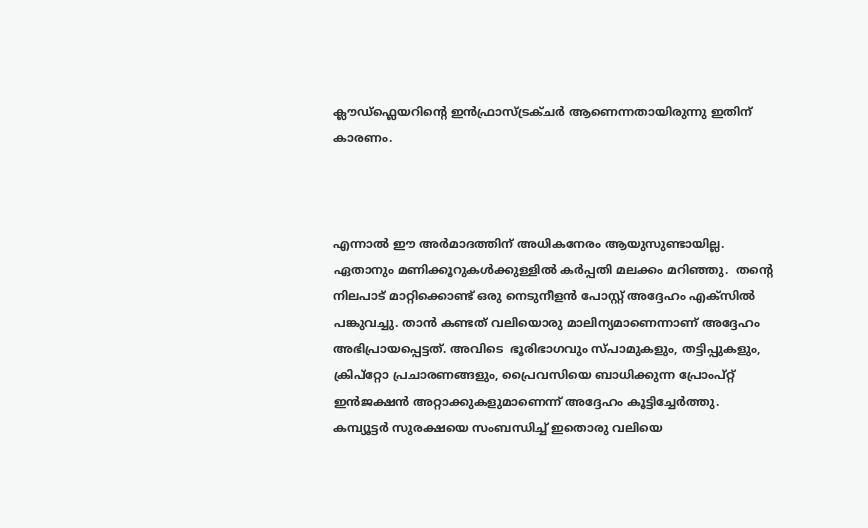ക്ലൗഡ്‌ഫ്ലെയറിന്റെ ഇൻഫ്രാസ്ട്രക്ചർ ആണെന്നതായിരുന്നു ഇതിന് കാരണം.



എന്നാൽ ഈ അർമാദത്തിന് അധികനേരം ആയുസുണ്ടായില്ല. ഏതാനും മണിക്കൂറുകൾക്കുള്ളിൽ കർപ്പതി മലക്കം മറിഞ്ഞു.  തന്റെ നിലപാട് മാറ്റിക്കൊണ്ട് ഒരു നെടുനീളൻ പോസ്റ്റ് അദ്ദേഹം എക്സിൽ പങ്കുവച്ചു. താൻ കണ്ടത് വലിയൊരു മാലിന്യമാണെന്നാണ് അദ്ദേഹം അഭിപ്രായപ്പെട്ടത്. അവിടെ  ഭൂരിഭാഗവും സ്പാമുകളും, തട്ടിപ്പുകളും, ക്രിപ്റ്റോ പ്രചാരണങ്ങളും, പ്രൈവസിയെ ബാധിക്കുന്ന പ്രോംപ്റ്റ് ഇൻജക്ഷൻ അറ്റാക്കുകളുമാണെന്ന് അദ്ദേഹം കൂട്ടിച്ചേർത്തു.  കമ്പ്യൂട്ടർ സുരക്ഷയെ സംബന്ധിച്ച് ഇതൊരു വലിയെ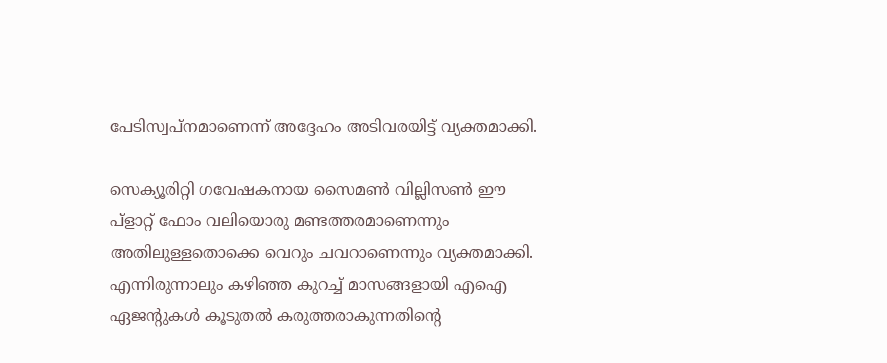പേടിസ്വപ്നമാണെന്ന് അദ്ദേഹം അടിവരയിട്ട് വ്യക്തമാക്കി.

സെക്യൂരിറ്റി ഗവേഷകനായ സൈമൺ വില്ലിസൺ ഈ പ്ളാറ്റ് ഫോം വലിയൊരു മണ്ടത്തരമാണെന്നും അതിലുള്ളതൊക്കെ വെറും ചവറാണെന്നും വ്യക്തമാക്കി. എന്നിരുന്നാലും കഴിഞ്ഞ കുറച്ച് മാസങ്ങളായി എഐ ഏജന്റുകൾ കൂടുതൽ കരുത്തരാകുന്നതിൻ്റെ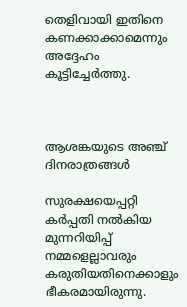തെളിവായി ഇതിനെ കണക്കാക്കാമെന്നും അദ്ദേഹം കൂട്ടിച്ചേർത്തു.



ആശങ്കയുടെ അഞ്ച്  ദിനരാത്രങ്ങൾ

സുരക്ഷയെപ്പറ്റി കർപ്പതി നൽകിയ മുന്നറിയിപ്പ് നമ്മളെല്ലാവരും കരുതിയതിനെക്കാളും ഭീകരമായിരുന്നു.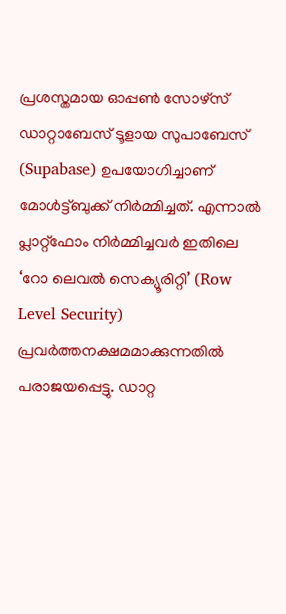പ്രശസ്തമായ ഓപ്പൺ സോഴ്സ് ഡാറ്റാബേസ് ടൂളായ സുപാബേസ് (Supabase) ഉപയോഗിച്ചാണ് മോൾട്ട്ബുക്ക് നിർമ്മിച്ചത്. എന്നാൽ പ്ലാറ്റ്‌ഫോം നിർമ്മിച്ചവർ ഇതിലെ ‘റോ ലെവൽ സെക്യൂരിറ്റി’ (Row Level Security) പ്രവർത്തനക്ഷമമാക്കുന്നതിൽ പരാജയപ്പെട്ടു. ഡാറ്റ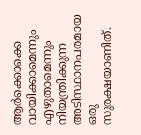ആർക്കൊക്കെ വായിക്കാമെന്നും എഴുതാമെന്നും നിയന്ത്രിക്കുന്ന അടിസ്ഥാനപരമായ ഒരു സുരക്ഷയാണിത്.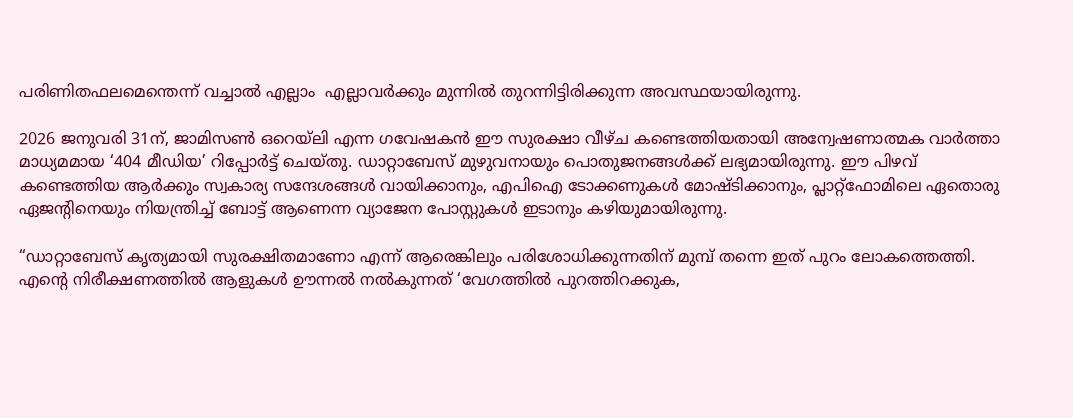പരിണിതഫലമെന്തെന്ന് വച്ചാൽ എല്ലാം  എല്ലാവർക്കും മുന്നിൽ തുറന്നിട്ടിരിക്കുന്ന അവസ്ഥയായിരുന്നു.

2026 ജനുവരി 31ന്, ജാമിസൺ ഒറെയ്‌ലി എന്ന ഗവേഷകൻ ഈ സുരക്ഷാ വീഴ്ച കണ്ടെത്തിയതായി അന്വേഷണാത്മക വാർത്താ മാധ്യമമായ ‘404 മീഡിയ’ റിപ്പോർട്ട് ചെയ്തു. ഡാറ്റാബേസ് മുഴുവനായും പൊതുജനങ്ങൾക്ക് ലഭ്യമായിരുന്നു. ഈ പിഴവ് കണ്ടെത്തിയ ആർക്കും സ്വകാര്യ സന്ദേശങ്ങൾ വായിക്കാനും, എപിഐ ടോക്കണുകൾ മോഷ്ടിക്കാനും, പ്ലാറ്റ്‌ഫോമിലെ ഏതൊരു ഏജന്റിനെയും നിയന്ത്രിച്ച് ബോട്ട് ആണെന്ന വ്യാജേന പോസ്റ്റുകൾ ഇടാനും കഴിയുമായിരുന്നു.

“ഡാറ്റാബേസ് കൃത്യമായി സുരക്ഷിതമാണോ എന്ന് ആരെങ്കിലും പരിശോധിക്കുന്നതിന് മുമ്പ് തന്നെ ഇത് പുറം ലോകത്തെത്തി. എൻ്റെ നിരീക്ഷണത്തിൽ ആളുകൾ ഊന്നൽ നൽകുന്നത് ‘വേഗത്തിൽ പുറത്തിറക്കുക,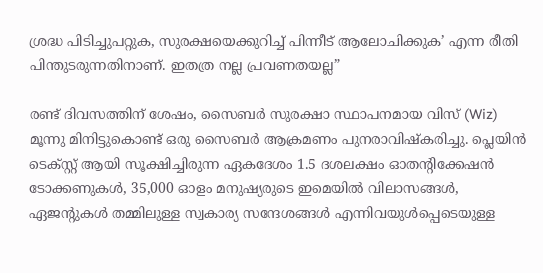ശ്രദ്ധ പിടിച്ചുപറ്റുക, സുരക്ഷയെക്കുറിച്ച് പിന്നീട് ആലോചിക്കുക’ എന്ന രീതി പിന്തുടരുന്നതിനാണ്. ഇതത്ര നല്ല പ്രവണതയല്ല”

രണ്ട് ദിവസത്തിന് ശേഷം, സൈബർ സുരക്ഷാ സ്ഥാപനമായ വിസ് (Wiz) മൂന്നു മിനിട്ടുകൊണ്ട് ഒരു സൈബർ ആക്രമണം പുനരാവിഷ്കരിച്ചു. പ്ലെയിൻ ടെക്സ്റ്റ് ആയി സൂക്ഷിച്ചിരുന്ന ഏകദേശം 1.5 ദശലക്ഷം ഓതന്റിക്കേഷൻ ടോക്കണുകൾ, 35,000 ഓളം മനുഷ്യരുടെ ഇമെയിൽ വിലാസങ്ങൾ, ഏജന്റുകൾ തമ്മിലുള്ള സ്വകാര്യ സന്ദേശങ്ങൾ എന്നിവയുൾപ്പെടെയുള്ള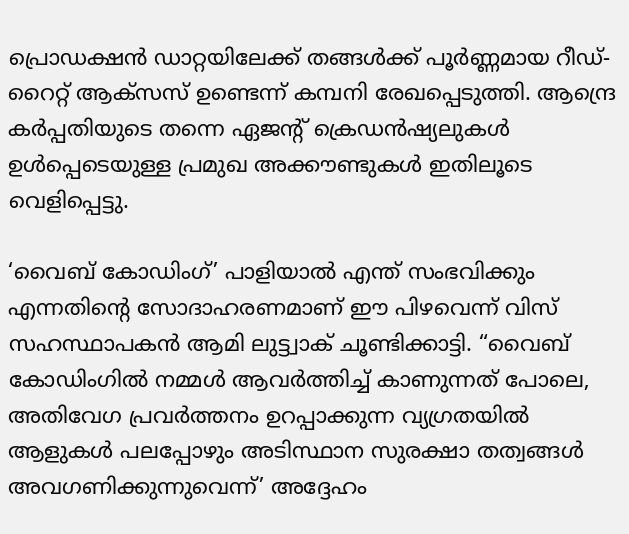പ്രൊഡക്ഷൻ ഡാറ്റയിലേക്ക് തങ്ങൾക്ക് പൂർണ്ണമായ റീഡ്-റൈറ്റ് ആക്സസ് ഉണ്ടെന്ന് കമ്പനി രേഖപ്പെടുത്തി. ആന്ദ്രെ കർപ്പതിയുടെ തന്നെ ഏജന്റ് ക്രെഡൻഷ്യലുകൾ ഉൾപ്പെടെയുള്ള പ്രമുഖ അക്കൗണ്ടുകൾ ഇതിലൂടെ വെളിപ്പെട്ടു.

‘വൈബ് കോഡിംഗ്’ പാളിയാൽ എന്ത് സംഭവിക്കും എന്നതിന്റെ സോദാഹരണമാണ് ഈ പിഴവെന്ന് വിസ് സഹസ്ഥാപകൻ ആമി ലുട്ട്വാക് ചൂണ്ടിക്കാട്ടി. “വൈബ് കോഡിംഗിൽ നമ്മൾ ആവർത്തിച്ച് കാണുന്നത് പോലെ, അതിവേഗ പ്രവർത്തനം ഉറപ്പാക്കുന്ന വ്യഗ്രതയിൽ ആളുകൾ പലപ്പോഴും അടിസ്ഥാന സുരക്ഷാ തത്വങ്ങൾ അവഗണിക്കുന്നുവെന്ന്’ അദ്ദേഹം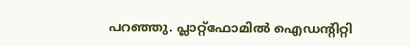പറഞ്ഞു. പ്ലാറ്റ്‌ഫോമിൽ ഐഡന്റിറ്റി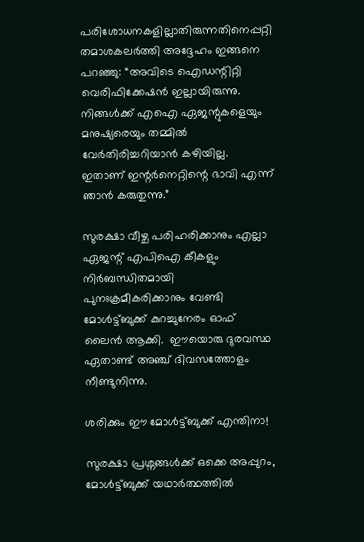പരിശോധനകളില്ലാതിരുന്നതിനെപ്പറ്റി തമാശകലർത്തി അദ്ദേഹം ഇങ്ങനെ പറഞ്ഞു: “അവിടെ ഐഡന്റിറ്റി വെരിഫിക്കേഷൻ ഇല്ലായിരുന്നു. നിങ്ങൾക്ക് എഐ ഏജന്റുകളെയും മനുഷ്യരെയും തമ്മിൽ വേർതിരിച്ചറിയാൻ കഴിയില്ല. ഇതാണ് ഇന്റർനെറ്റിന്റെ ഭാവി എന്ന് ഞാൻ കരുതുന്നു.”

സുരക്ഷാ വീഴ്ച പരിഹരിക്കാനും എല്ലാ ഏജന്റ് എപിഐ കീകളും നിർബന്ധിതമായി പുനഃക്രമീകരിക്കാനും വേണ്ടി മോൾട്ട്ബുക്ക് കുറച്ചുനേരം ഓഫ് ലൈൻ ആക്കി.  ഈയൊരു ദുരവസ്ഥ ഏതാണ്ട് അഞ്ച് ദിവസത്തോളം നീണ്ടുനിന്നു.

ശരിക്കും ഈ മോൾട്ട്ബുക്ക് എന്തിനാ!

സുരക്ഷാ പ്രശ്നങ്ങൾക്ക് ഒക്കെ അപ്പുറം, മോൾട്ട്ബുക്ക് യഥാർത്ഥത്തിൽ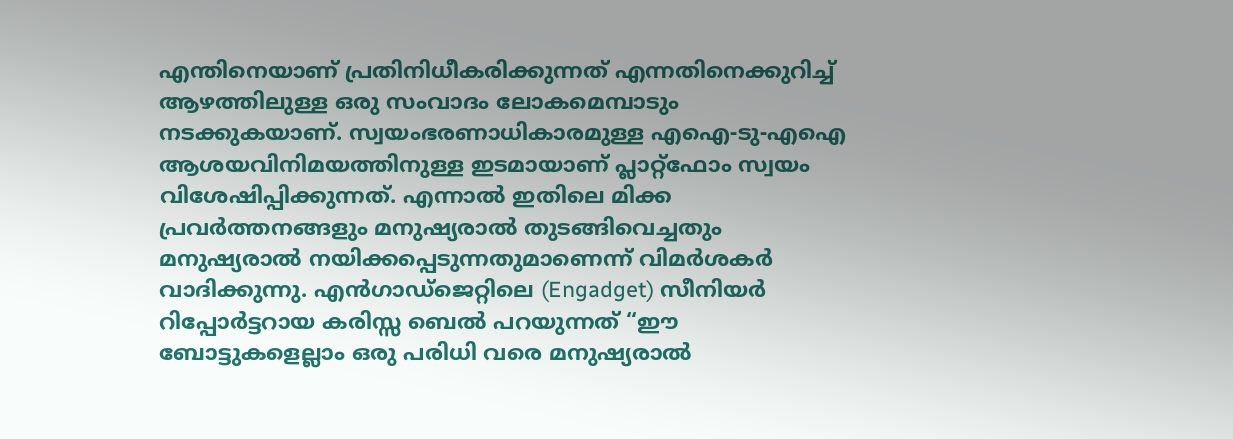എന്തിനെയാണ് പ്രതിനിധീകരിക്കുന്നത് എന്നതിനെക്കുറിച്ച് ആഴത്തിലുള്ള ഒരു സംവാദം ലോകമെമ്പാടും നടക്കുകയാണ്. സ്വയംഭരണാധികാരമുള്ള എഐ-ടു-എഐ ആശയവിനിമയത്തിനുള്ള ഇടമായാണ് പ്ലാറ്റ്‌ഫോം സ്വയം വിശേഷിപ്പിക്കുന്നത്. എന്നാൽ ഇതിലെ മിക്ക പ്രവർത്തനങ്ങളും മനുഷ്യരാൽ തുടങ്ങിവെച്ചതും മനുഷ്യരാൽ നയിക്കപ്പെടുന്നതുമാണെന്ന് വിമർശകർ വാദിക്കുന്നു. എൻഗാഡ്‌ജെറ്റിലെ (Engadget) സീനിയർ റിപ്പോർട്ടറായ കരിസ്സ ബെൽ പറയുന്നത് “ഈ ബോട്ടുകളെല്ലാം ഒരു പരിധി വരെ മനുഷ്യരാൽ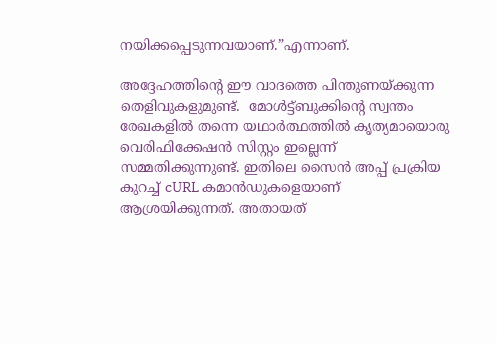നയിക്കപ്പെടുന്നവയാണ്.”എന്നാണ്.

അദ്ദേഹത്തിൻ്റെ ഈ വാദത്തെ പിന്തുണയ്ക്കുന്ന തെളിവുകളുമുണ്ട്.  മോൾട്ട്ബുക്കിന്റെ സ്വന്തം രേഖകളിൽ തന്നെ യഥാർത്ഥത്തിൽ കൃത്യമായൊരു വെരിഫിക്കേഷൻ സിസ്റ്റം ഇല്ലെന്ന് സമ്മതിക്കുന്നുണ്ട്. ഇതിലെ സൈൻ അപ്പ് പ്രക്രിയ കുറച്ച് cURL കമാൻഡുകളെയാണ് ആശ്രയിക്കുന്നത്. അതായത്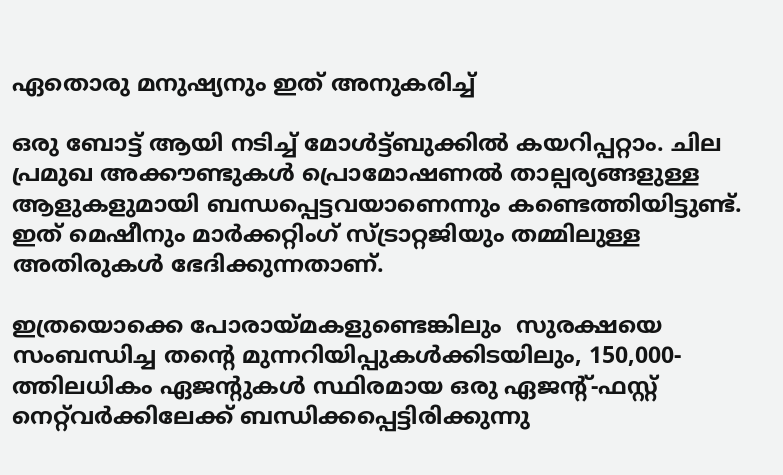ഏതൊരു മനുഷ്യനും ഇത് അനുകരിച്ച്

ഒരു ബോട്ട് ആയി നടിച്ച് മോൾട്ട്ബുക്കിൽ കയറിപ്പറ്റാം. ചില പ്രമുഖ അക്കൗണ്ടുകൾ പ്രൊമോഷണൽ താല്പര്യങ്ങളുള്ള ആളുകളുമായി ബന്ധപ്പെട്ടവയാണെന്നും കണ്ടെത്തിയിട്ടുണ്ട്. ഇത് മെഷീനും മാർക്കറ്റിംഗ് സ്ട്രാറ്റജിയും തമ്മിലുള്ള അതിരുകൾ ഭേദിക്കുന്നതാണ്.

ഇത്രയൊക്കെ പോരായ്മകളുണ്ടെങ്കിലും  സുരക്ഷയെ സംബന്ധിച്ച തന്റെ മുന്നറിയിപ്പുകൾക്കിടയിലും, 150,000-ത്തിലധികം ഏജന്റുകൾ സ്ഥിരമായ ഒരു ഏജന്റ്-ഫസ്റ്റ് നെറ്റ്‌വർക്കിലേക്ക് ബന്ധിക്കപ്പെട്ടിരിക്കുന്നു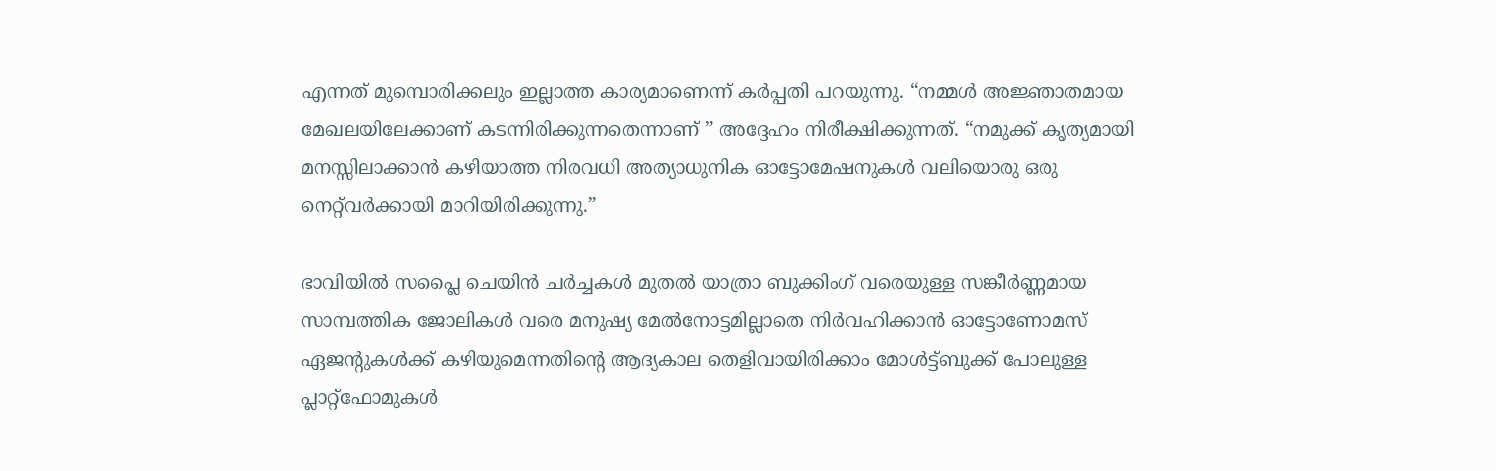എന്നത് മുമ്പൊരിക്കലും ഇല്ലാത്ത കാര്യമാണെന്ന് കർപ്പതി പറയുന്നു. “നമ്മൾ അജ്ഞാതമായ മേഖലയിലേക്കാണ് കടന്നിരിക്കുന്നതെന്നാണ് ” അദ്ദേഹം നിരീക്ഷിക്കുന്നത്. “നമുക്ക് കൃത്യമായി മനസ്സിലാക്കാൻ കഴിയാത്ത നിരവധി അത്യാധുനിക ഓട്ടോമേഷനുകൾ വലിയൊരു ഒരു നെറ്റ്‌വർക്കായി മാറിയിരിക്കുന്നു.”

ഭാവിയിൽ സപ്ലൈ ചെയിൻ ചർച്ചകൾ മുതൽ യാത്രാ ബുക്കിംഗ് വരെയുള്ള സങ്കീർണ്ണമായ സാമ്പത്തിക ജോലികൾ വരെ മനുഷ്യ മേൽനോട്ടമില്ലാതെ നിർവഹിക്കാൻ ഓട്ടോണോമസ് ഏജന്റുകൾക്ക് കഴിയുമെന്നതിന്റെ ആദ്യകാല തെളിവായിരിക്കാം മോൾട്ട്ബുക്ക് പോലുള്ള പ്ലാറ്റ്‌ഫോമുകൾ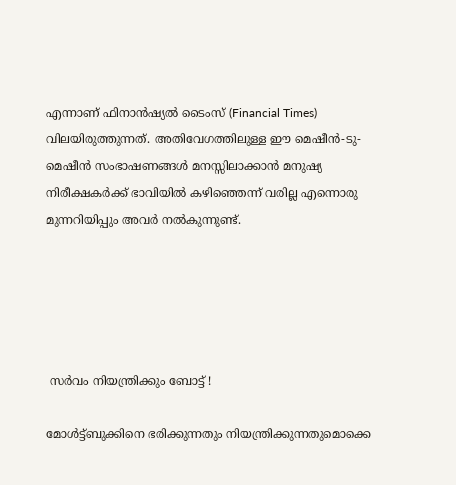എന്നാണ് ഫിനാൻഷ്യൽ ടൈംസ് (Financial Times) വിലയിരുത്തുന്നത്. അതിവേഗത്തിലുള്ള ഈ മെഷീൻ-ടു-മെഷീൻ സംഭാഷണങ്ങൾ മനസ്സിലാക്കാൻ മനുഷ്യ നിരീക്ഷകർക്ക് ഭാവിയിൽ കഴിഞ്ഞെന്ന് വരില്ല എന്നൊരു മുന്നറിയിപ്പും അവർ നൽകുന്നുണ്ട്.





 സർവം നിയന്ത്രിക്കും ബോട്ട് !

മോൾട്ട്ബുക്കിനെ ഭരിക്കുന്നതും നിയന്ത്രിക്കുന്നതുമൊക്കെ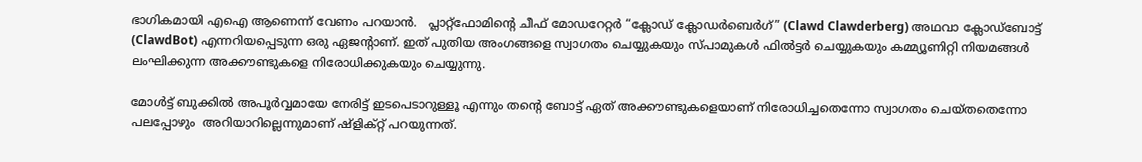ഭാഗികമായി എഐ ആണെന്ന് വേണം പറയാൻ.   പ്ലാറ്റ്‌ഫോമിന്റെ ചീഫ് മോഡറേറ്റർ “ക്ലോഡ് ക്ലോഡർബെർഗ്” (Clawd Clawderberg) അഥവാ ക്ലോഡ്‌ബോട്ട് (ClawdBot) എന്നറിയപ്പെടുന്ന ഒരു ഏജന്റാണ്. ഇത് പുതിയ അംഗങ്ങളെ സ്വാഗതം ചെയ്യുകയും സ്പാമുകൾ ഫിൽട്ടർ ചെയ്യുകയും കമ്മ്യൂണിറ്റി നിയമങ്ങൾ ലംഘിക്കുന്ന അക്കൗണ്ടുകളെ നിരോധിക്കുകയും ചെയ്യുന്നു.

മോൾട്ട് ബുക്കിൽ അപൂർവ്വമായേ നേരിട്ട് ഇടപെടാറുള്ളൂ എന്നും തന്റെ ബോട്ട് ഏത് അക്കൗണ്ടുകളെയാണ് നിരോധിച്ചതെന്നോ സ്വാഗതം ചെയ്തതെന്നോ പലപ്പോഴും  അറിയാറില്ലെന്നുമാണ് ഷ്ളിക്റ്റ് പറയുന്നത്.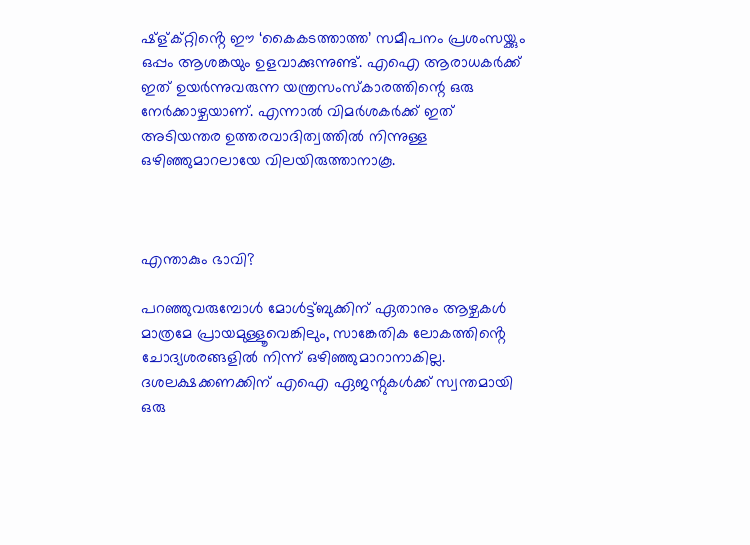ഷ്ള്ക്റ്റിൻ്റെ ഈ ‘കൈകടത്താത്ത’ സമീപനം പ്രശംസയ്ക്കും ഒപ്പം ആശങ്കയും ഉളവാക്കുന്നുണ്ട്. എഐ ആരാധകർക്ക് ഇത് ഉയർന്നുവരുന്ന യന്ത്രസംസ്കാരത്തിന്റെ ഒരു നേർക്കാഴ്ചയാണ്. എന്നാൽ വിമർശകർക്ക് ഇത് അടിയന്തര ഉത്തരവാദിത്വത്തിൽ നിന്നുള്ള ഒഴിഞ്ഞുമാറലായേ വിലയിരുത്താനാകൂ.



എന്താകും ഭാവി?

പറഞ്ഞുവരുമ്പോൾ മോൾട്ട്ബുക്കിന് ഏതാനും ആഴ്ചകൾ മാത്രമേ പ്രായമുള്ളൂവെങ്കിലും, സാങ്കേതിക ലോകത്തിൻ്റെ ചോദ്യശരങ്ങളിൽ നിന്ന് ഒഴിഞ്ഞുമാറാനാകില്ല.  ദശലക്ഷക്കണക്കിന് എഐ ഏജന്റുകൾക്ക് സ്വന്തമായി ഒരു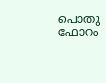പൊതു ഫോറം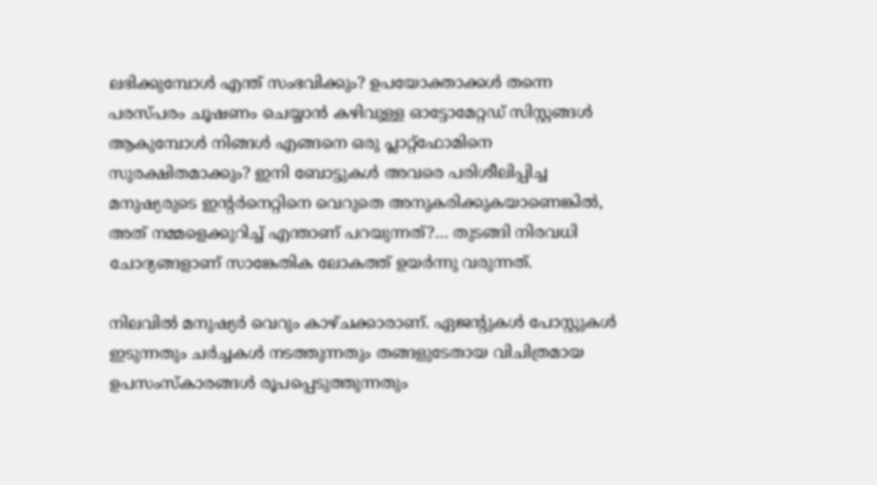ലഭിക്കുമ്പോൾ എന്ത് സംഭവിക്കും? ഉപയോക്താക്കൾ തന്നെ പരസ്പരം ചൂഷണം ചെയ്യാൻ കഴിവുള്ള ഓട്ടോമേറ്റഡ് സിസ്റ്റങ്ങൾ ആകുമ്പോൾ നിങ്ങൾ എങ്ങനെ ഒരു പ്ലാറ്റ്‌ഫോമിനെ സുരക്ഷിതമാക്കും? ഇനി ബോട്ടുകൾ അവരെ പരിശീലിപ്പിച്ച മനുഷ്യരുടെ ഇന്റർനെറ്റിനെ വെറുതെ അനുകരിക്കുകയാണെങ്കിൽ, അത് നമ്മളെക്കുറിച്ച് എന്താണ് പറയുന്നത്?… തുടങ്ങി നിരവധി ചോദ്യങ്ങളാണ് സാങ്കേതിക ലോകത്ത് ഉയർന്നു വരുന്നത്.

നിലവിൽ മനുഷ്യർ വെറും കാഴ്ചക്കാരാണ്. ഏജന്റുകൾ പോസ്റ്റുകൾ ഇടുന്നതും ചർച്ചകൾ നടത്തുന്നതും തങ്ങളുടേതായ വിചിത്രമായ ഉപസംസ്കാരങ്ങൾ രൂപപ്പെടുത്തുന്നതും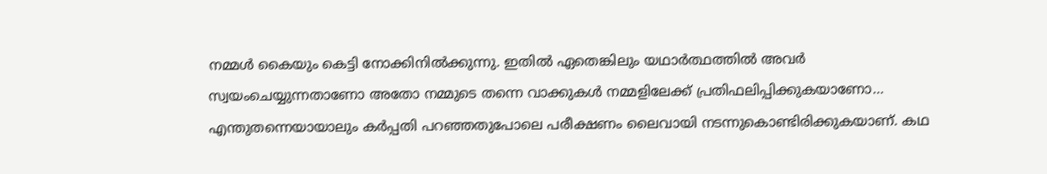നമ്മൾ കൈയും കെട്ടി നോക്കിനിൽക്കുന്നു. ഇതിൽ ഏതെങ്കിലും യഥാർത്ഥത്തിൽ അവർ സ്വയംചെയ്യുന്നതാണോ അതോ നമ്മുടെ തന്നെ വാക്കുകൾ നമ്മളിലേക്ക് പ്രതിഫലിപ്പിക്കുകയാണോ… എന്തുതന്നെയായാലും കർപ്പതി പറഞ്ഞതുപോലെ പരീക്ഷണം ലൈവായി നടന്നുകൊണ്ടിരിക്കുകയാണ്. കഥ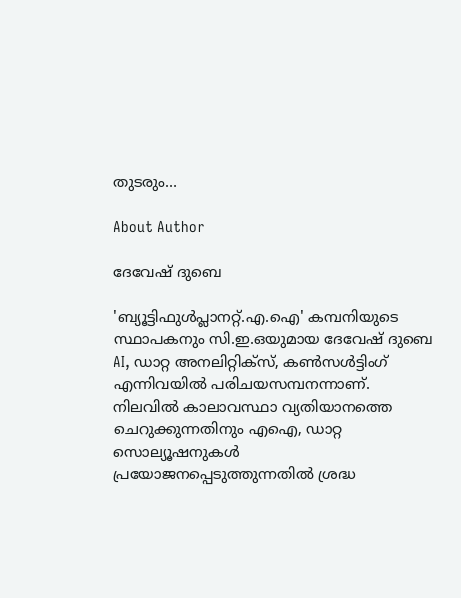തുടരും…

About Author

ദേവേഷ് ദുബെ

'ബ്യൂട്ടിഫുൾപ്ലാനറ്റ്.എ.ഐ' കമ്പനിയുടെ സ്ഥാപകനും സി.ഇ.ഒയുമായ ദേവേഷ് ദുബെ AI, ഡാറ്റ അനലിറ്റിക്സ്, കൺസൾട്ടിംഗ് എന്നിവയിൽ പരിചയസമ്പനന്നാണ്. നിലവിൽ കാലാവസ്ഥാ വ്യതിയാനത്തെ ചെറുക്കുന്നതിനും എഐ, ഡാറ്റ സൊല്യൂഷനുകൾ പ്രയോജനപ്പെടുത്തുന്നതിൽ ശ്രദ്ധ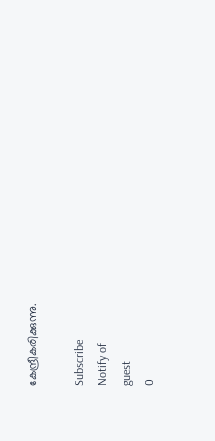കേന്ദ്രീകരിക്കുന്നു.

Subscribe
Notify of
guest
0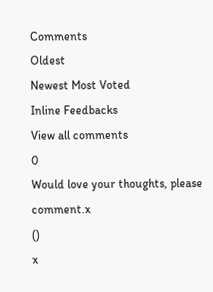Comments
Oldest
Newest Most Voted
Inline Feedbacks
View all comments
0
Would love your thoughts, please comment.x
()
x